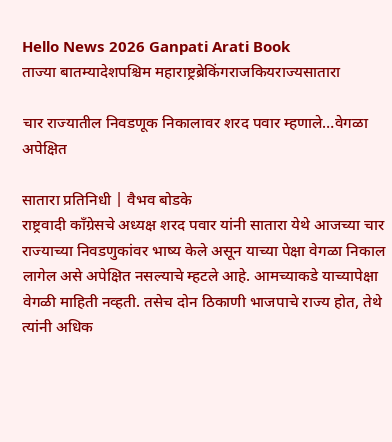Hello News 2026 Ganpati Arati Book
ताज्या बातम्यादेशपश्चिम महाराष्ट्रब्रेकिंगराजकियराज्यसातारा

चार राज्यातील निवडणूक निकालावर शरद पवार म्हणाले…वेगळा अपेक्षित

सातारा प्रतिनिधी | वैभव बोडके
राष्ट्रवादी कॉंग्रेसचे अध्यक्ष शरद पवार यांनी सातारा येथे आजच्या चार राज्याच्या निवडणुकांवर भाष्य केले असून याच्या पेक्षा वेगळा निकाल लागेल असे अपेक्षित नसल्याचे म्हटले आहे. आमच्याकडे याच्यापेक्षा वेगळी माहिती नव्हती. तसेच दोन ठिकाणी भाजपाचे राज्य होत, तेथे त्यांनी अधिक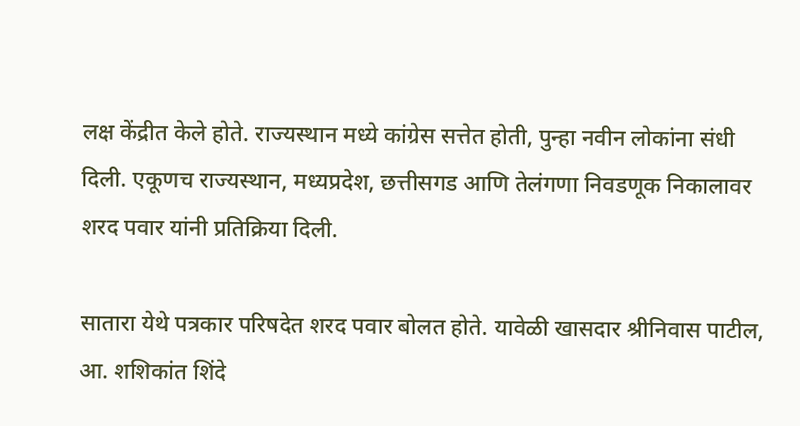लक्ष केंद्रीत केले होते. राज्यस्थान मध्ये कांग्रेस सत्तेत होती, पुन्हा नवीन लोकांना संधी दिली. एकूणच राज्यस्थान, मध्यप्रदेश, छत्तीसगड आणि तेलंगणा निवडणूक निकालावर शरद पवार यांनी प्रतिक्रिया दिली.

सातारा येथे पत्रकार परिषदेत शरद पवार बोलत होते. यावेळी खासदार श्रीनिवास पाटील, आ. शशिकांत शिंदे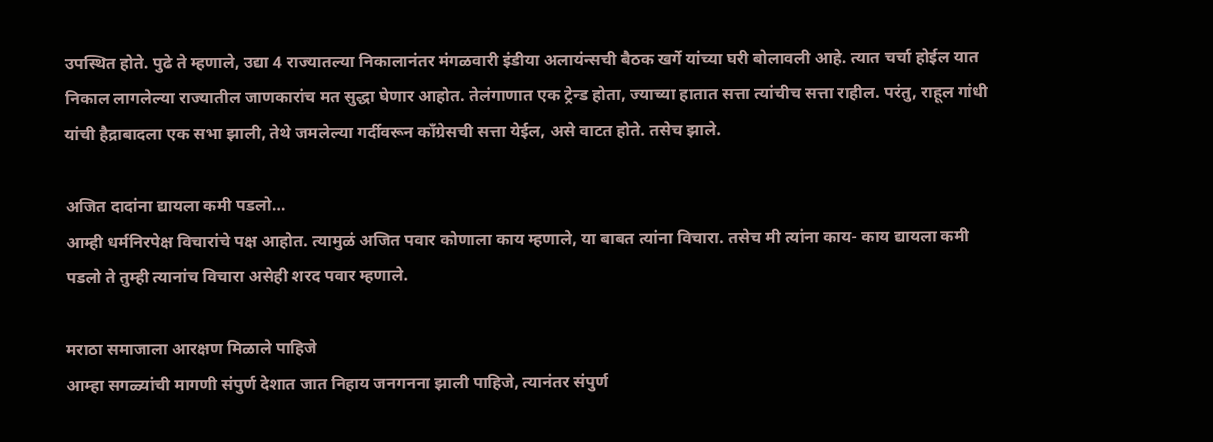उपस्थित होते. पुढे ते म्हणाले, उद्या 4 राज्यातल्या निकालानंतर मंगळवारी इंडीया अलायंन्सची बैठक खर्गे यांच्या घरी बोलावली आहे. त्यात चर्चा होईल यात निकाल लागलेल्या राज्यातील जाणकारांच मत सुद्धा घेणार आहोत. तेलंगाणात एक ट्रेन्ड होता, ज्याच्या हातात सत्ता त्यांचीच सत्ता राहील. परंतु, राहूल गांधी यांची हैद्राबादला एक सभा झाली, तेथे जमलेल्या गर्दीवरून कॉंग्रेसची सत्ता येईल, असे वाटत होते. तसेच झाले.

अजित दादांना द्यायला कमी पडलो…
आम्ही धर्मनिरपेक्ष विचारांचे पक्ष आहोत. त्यामुळं अजित पवार कोणाला काय म्हणाले, या बाबत त्यांना विचारा. तसेच मी त्यांना काय- काय द्यायला कमी पडलो ते तुम्ही त्यानांच विचारा असेही शरद पवार म्हणाले.

मराठा समाजाला आरक्षण मिळाले पाहिजे
आम्हा सगळ्यांची मागणी संपुर्ण देशात जात निहाय जनगनना झाली पाहिजे, त्यानंतर संपुर्ण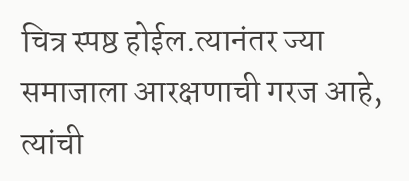चित्र स्पष्ठ होईल.त्यानंतर ज्या समाजाला आरक्षणाची गरज आहे, त्यांची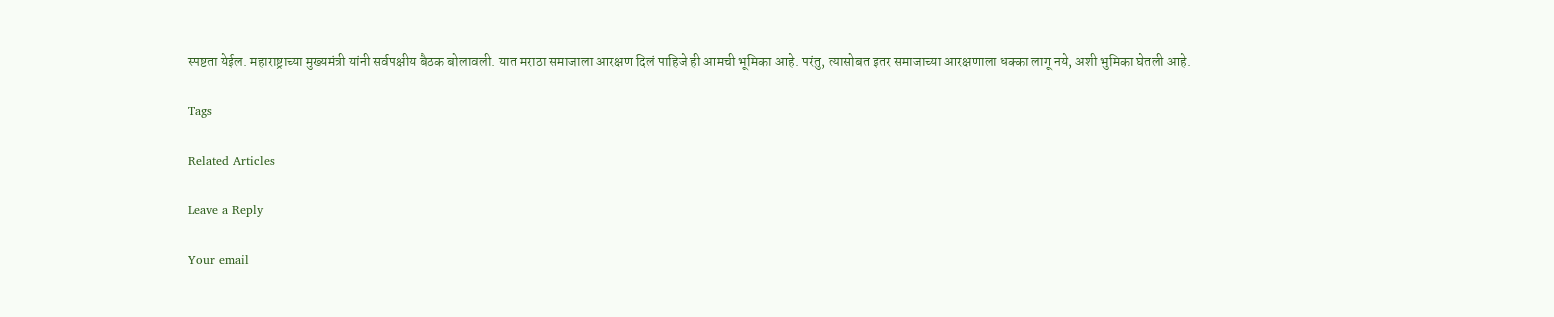स्पष्टता येईल. महाराष्ट्राच्या मुख्यमंत्री यांनी सर्वपक्षीय बैठक बोलावली. यात मराठा समाजाला आरक्षण दिलं पाहिजे ही आमची भूमिका आहे. परंतु, त्यासोबत इतर समाजाच्या आरक्षणाला धक्का लागू नये, अशी भुमिका घेतली आहे.

Tags

Related Articles

Leave a Reply

Your email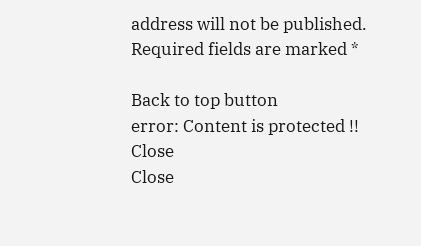address will not be published. Required fields are marked *

Back to top button
error: Content is protected !!
Close
Close